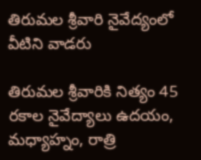తిరుమల శ్రీవారి నైవేద్యంలో వీటిని వాడరు

తిరుమల శ్రీవారికి నిత్యం 45 రకాల నైవేద్యాలు ఉదయం, మధ్యాహ్నం, రాత్రి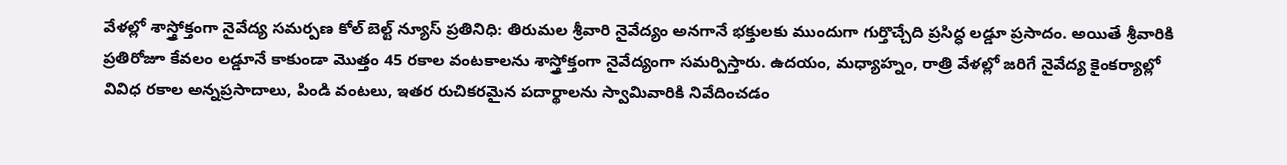వేళల్లో శాస్త్రోక్తంగా నైవేద్య సమర్పణ కోల్ బెల్ట్ న్యూస్ ప్రతినిధి: తిరుమల శ్రీవారి నైవేద్యం అనగానే భక్తులకు ముందుగా గుర్తొచ్చేది ప్రసిద్ధ లడ్డూ ప్రసాదం. అయితే శ్రీవారికి ప్రతిరోజూ కేవలం లడ్డూనే కాకుండా మొత్తం 45 రకాల వంటకాలను శాస్త్రోక్తంగా నైవేద్యంగా సమర్పిస్తారు. ఉదయం, మధ్యాహ్నం, రాత్రి వేళల్లో జరిగే నైవేద్య కైంకర్యాల్లో వివిధ రకాల అన్నప్రసాదాలు, పిండి వంటలు, ఇతర రుచికరమైన పదార్థాలను స్వామివారికి నివేదించడం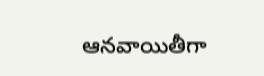ఆనవాయితీగా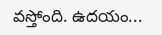వస్తోంది. ఉదయం...